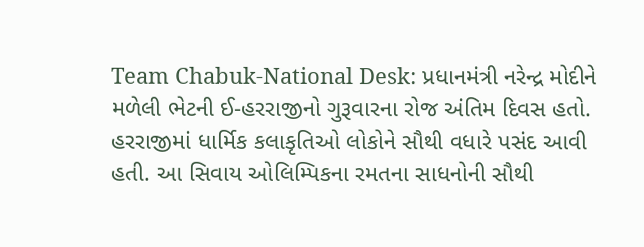Team Chabuk-National Desk: પ્રધાનમંત્રી નરેન્દ્ર મોદીને મળેલી ભેટની ઈ-હરરાજીનો ગુરૂવારના રોજ અંતિમ દિવસ હતો. હરરાજીમાં ધાર્મિક કલાકૃતિઓ લોકોને સૌથી વધારે પસંદ આવી હતી. આ સિવાય ઓલિમ્પિકના રમતના સાધનોની સૌથી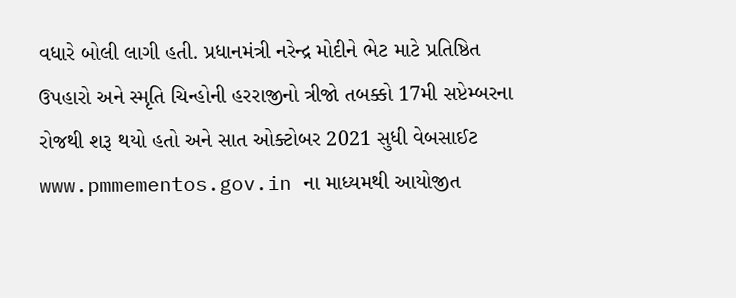વધારે બોલી લાગી હતી. પ્રધાનમંત્રી નરેન્દ્ર મોદીને ભેટ માટે પ્રતિષ્ઠિત ઉપહારો અને સ્મૃતિ ચિન્હોની હરરાજીનો ત્રીજો તબક્કો 17મી સપ્ટેમ્બરના રોજથી શરૂ થયો હતો અને સાત ઓક્ટોબર 2021 સુધી વેબસાઈટ www.pmmementos.gov.in ના માધ્યમથી આયોજીત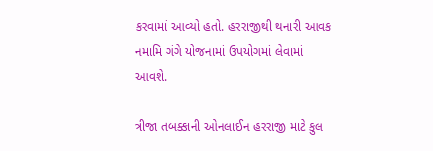કરવામાં આવ્યો હતો. હરરાજીથી થનારી આવક નમામિ ગંગે યોજનામાં ઉપયોગમાં લેવામાં આવશે.

ત્રીજા તબક્કાની ઓનલાઈન હરરાજી માટે કુલ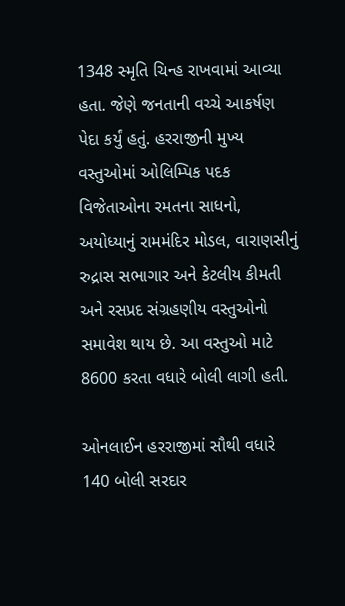1348 સ્મૃતિ ચિન્હ રાખવામાં આવ્યા હતા. જેણે જનતાની વચ્ચે આકર્ષણ પેદા કર્યું હતું. હરરાજીની મુખ્ય વસ્તુઓમાં ઓલિમ્પિક પદક વિજેતાઓના રમતના સાધનો, અયોધ્યાનું રામમંદિર મોડલ, વારાણસીનું રુદ્રાસ સભાગાર અને કેટલીય કીમતી અને રસપ્રદ સંગ્રહણીય વસ્તુઓનો સમાવેશ થાય છે. આ વસ્તુઓ માટે 8600 કરતા વધારે બોલી લાગી હતી.

ઓનલાઈન હરરાજીમાં સૌથી વધારે 140 બોલી સરદાર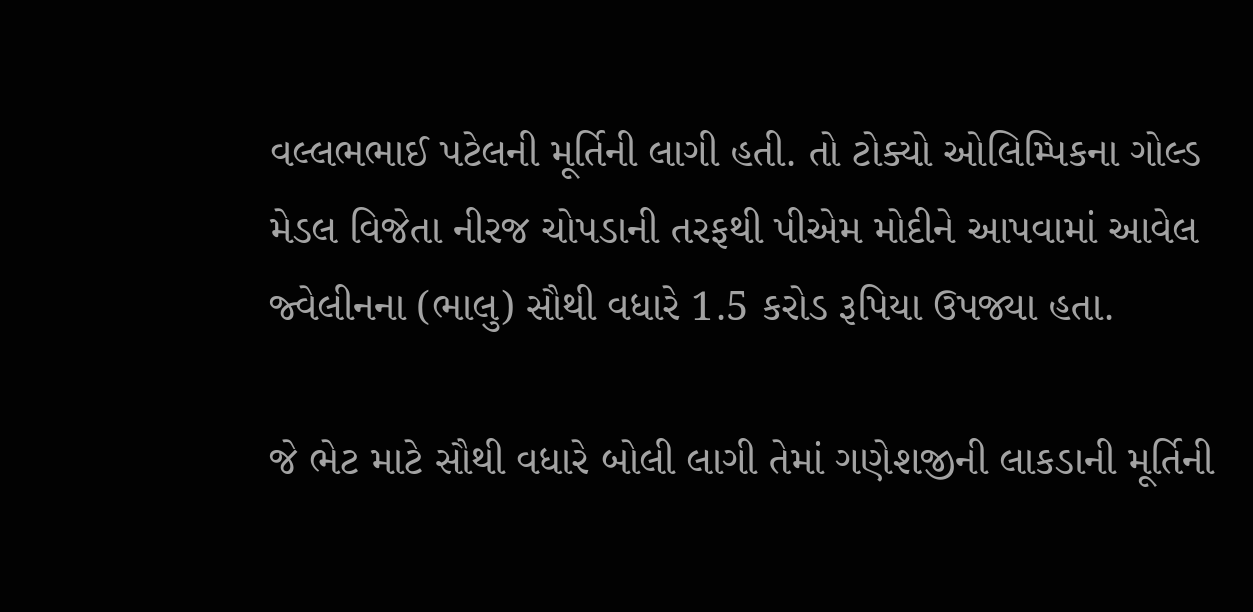વલ્લભભાઈ પટેલની મૂર્તિની લાગી હતી. તો ટોક્યો ઓલિમ્પિકના ગોલ્ડ મેડલ વિજેતા નીરજ ચોપડાની તરફથી પીએમ મોદીને આપવામાં આવેલ જ્વેલીનના (ભાલુ) સૌથી વધારે 1.5 કરોડ રૂપિયા ઉપજ્યા હતા.

જે ભેટ માટે સૌથી વધારે બોલી લાગી તેમાં ગણેશજીની લાકડાની મૂર્તિની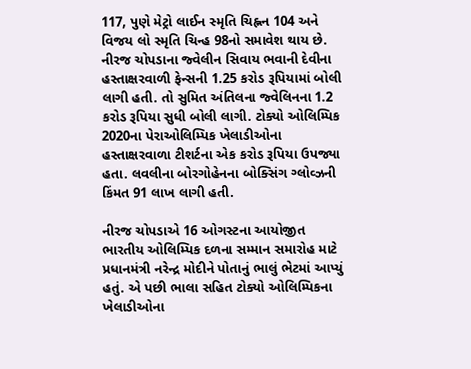117, પુણે મેટ્રો લાઈન સ્મૃતિ ચિહ્નન 104 અને વિજય લો સ્મૃતિ ચિન્હ 98નો સમાવેશ થાય છે. નીરજ ચોપડાના જ્વેલીન સિવાય ભવાની દેવીના હસ્તાક્ષરવાળી ફેન્સની 1.25 કરોડ રૂપિયામાં બોલી લાગી હતી. તો સુમિત અંતિલના જ્વેલિનના 1.2 કરોડ રૂપિયા સુધી બોલી લાગી. ટોક્યો ઓલિમ્પિક 2020ના પેરાઓલિમ્પિક ખેલાડીઓના હસ્તાક્ષરવાળા ટીશર્ટના એક કરોડ રૂપિયા ઉપજ્યા હતા. લવલીના બોરગોહેનના બોક્સિંગ ગ્લોવ્ઝની કિંમત 91 લાખ લાગી હતી.

નીરજ ચોપડાએ 16 ઓગસ્ટના આયોજીત ભારતીય ઓલિમ્પિક દળના સમ્માન સમારોહ માટે પ્રધાનમંત્રી નરેન્દ્ર મોદીને પોતાનું ભાલું ભેટમાં આપ્યું હતું. એ પછી ભાલા સહિત ટોક્યો ઓલિમ્પિકના ખેલાડીઓના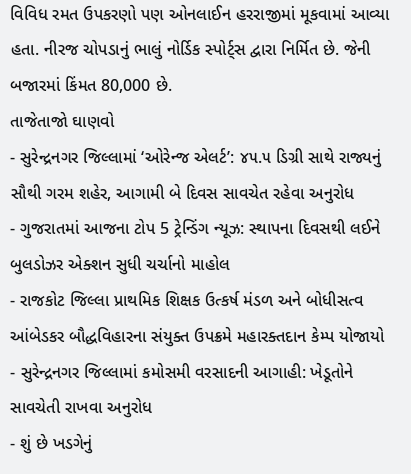વિવિધ રમત ઉપકરણો પણ ઓનલાઈન હરરાજીમાં મૂકવામાં આવ્યા હતા. નીરજ ચોપડાનું ભાલું નોર્ડિક સ્પોર્ટ્સ દ્વારા નિર્મિત છે. જેની બજારમાં કિંમત 80,000 છે.
તાજેતાજો ઘાણવો
- સુરેન્દ્રનગર જિલ્લામાં ‘ઓરેન્જ એલર્ટ’: ૪૫.૫ ડિગ્રી સાથે રાજ્યનું સૌથી ગરમ શહેર, આગામી બે દિવસ સાવચેત રહેવા અનુરોધ
- ગુજરાતમાં આજના ટોપ 5 ટ્રેન્ડિંગ ન્યૂઝ: સ્થાપના દિવસથી લઈને બુલડોઝર એક્શન સુધી ચર્ચાનો માહોલ
- રાજકોટ જિલ્લા પ્રાથમિક શિક્ષક ઉત્કર્ષ મંડળ અને બોધીસત્વ આંબેડકર બૌદ્ધવિહારના સંયુક્ત ઉપક્રમે મહારક્તદાન કેમ્પ યોજાયો
- સુરેન્દ્રનગર જિલ્લામાં કમોસમી વરસાદની આગાહી: ખેડૂતોને સાવચેતી રાખવા અનુરોધ
- શું છે ખડગેનું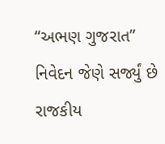“અભણ ગુજરાત” નિવેદન જેણે સર્જ્યું છે રાજકીય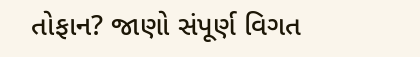તોફાન? જાણો સંપૂર્ણ વિગત